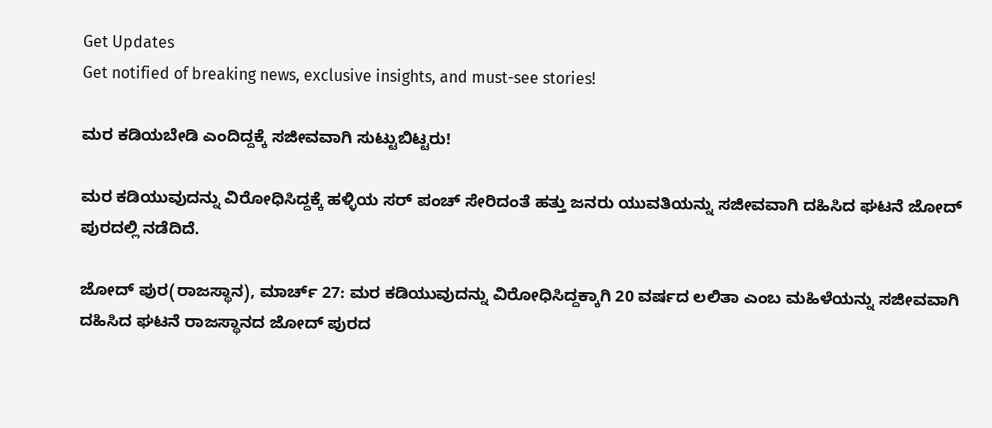Get Updates
Get notified of breaking news, exclusive insights, and must-see stories!

ಮರ ಕಡಿಯಬೇಡಿ ಎಂದಿದ್ದಕ್ಕೆ ಸಜೀವವಾಗಿ ಸುಟ್ಟುಬಿಟ್ಟರು!

ಮರ ಕಡಿಯುವುದನ್ನು ವಿರೋಧಿಸಿದ್ದಕ್ಕೆ ಹಳ್ಳಿಯ ಸರ್ ಪಂಚ್ ಸೇರಿದಂತೆ ಹತ್ತು ಜನರು ಯುವತಿಯನ್ನು ಸಜೀವವಾಗಿ ದಹಿಸಿದ ಘಟನೆ ಜೋದ್ ಪುರದಲ್ಲಿ ನಡೆದಿದೆ.

ಜೋದ್ ಪುರ(ರಾಜಸ್ಥಾನ), ಮಾರ್ಚ್ 27: ಮರ ಕಡಿಯುವುದನ್ನು ವಿರೋಧಿಸಿದ್ದಕ್ಕಾಗಿ 20 ವರ್ಷದ ಲಲಿತಾ ಎಂಬ ಮಹಿಳೆಯನ್ನು ಸಜೀವವಾಗಿ ದಹಿಸಿದ ಘಟನೆ ರಾಜಸ್ಥಾನದ ಜೋದ್ ಪುರದ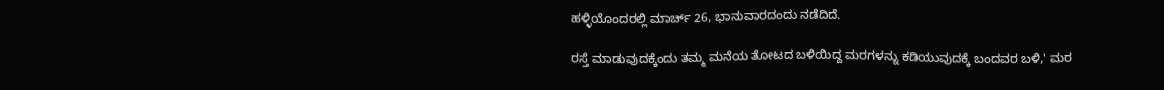ಹಳ್ಳಿಯೊಂದರಲ್ಲಿ ಮಾರ್ಚ್ 26, ಭಾನುವಾರದಂದು ನಡೆದಿದೆ.

ರಸ್ತೆ ಮಾಡುವುದಕ್ಕೆಂದು ತಮ್ಮ ಮನೆಯ ತೋಟದ ಬಳಿಯಿದ್ದ ಮರಗಳನ್ನು ಕಡಿಯುವುದಕ್ಕೆ ಬಂದವರ ಬಳಿ,' ಮರ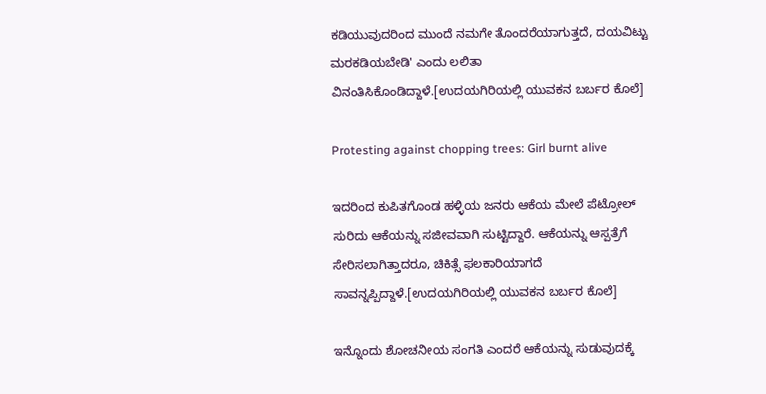ಕಡಿಯುವುದರಿಂದ ಮುಂದೆ ನಮಗೇ ತೊಂದರೆಯಾಗುತ್ತದೆ, ದಯವಿಟ್ಟು ಮರಕಡಿಯಬೇಡಿ' ಎಂದು ಲಲಿತಾ ವಿನಂತಿಸಿಕೊಂಡಿದ್ದಾಳೆ.[ಉದಯಗಿರಿಯಲ್ಲಿ ಯುವಕನ ಬರ್ಬರ ಕೊಲೆ]

Protesting against chopping trees: Girl burnt alive

ಇದರಿಂದ ಕುಪಿತಗೊಂಡ ಹಳ್ಳಿಯ ಜನರು ಆಕೆಯ ಮೇಲೆ ಪೆಟ್ರೋಲ್ ಸುರಿದು ಆಕೆಯನ್ನು ಸಜೀವವಾಗಿ ಸುಟ್ಟಿದ್ದಾರೆ. ಆಕೆಯನ್ನು ಆಸ್ಪತ್ರೆಗೆ ಸೇರಿಸಲಾಗಿತ್ತಾದರೂ, ಚಿಕಿತ್ಸೆ ಫಲಕಾರಿಯಾಗದೆ ಸಾವನ್ನಪ್ಪಿದ್ದಾಳೆ.[ಉದಯಗಿರಿಯಲ್ಲಿ ಯುವಕನ ಬರ್ಬರ ಕೊಲೆ]

ಇನ್ನೊಂದು ಶೋಚನೀಯ ಸಂಗತಿ ಎಂದರೆ ಆಕೆಯನ್ನು ಸುಡುವುದಕ್ಕೆ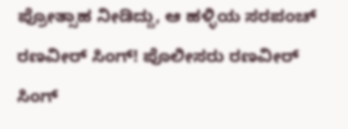ಪ್ರೋತ್ಸಾಹ ನೀಡಿದ್ದು, ಆ ಹಳ್ಳಿಯ ಸರಪಂಚ್ ರಣವೀರ್ ಸಿಂಗ್! ಪೊಲೀಸರು ರಣವೀರ್ ಸಿಂಗ್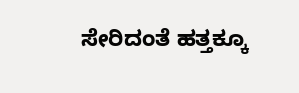ಸೇರಿದಂತೆ ಹತ್ತಕ್ಕೂ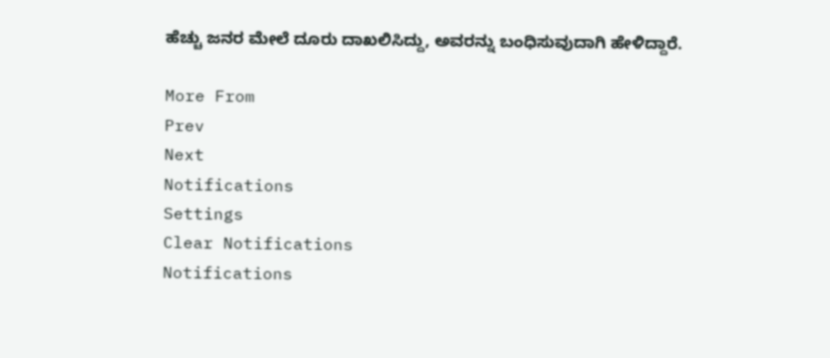ಹೆಚ್ಚು ಜನರ ಮೇಲೆ ದೂರು ದಾಖಲಿಸಿದ್ದು, ಅವರನ್ನು ಬಂಧಿಸುವುದಾಗಿ ಹೇಳಿದ್ದಾರೆ.

More From
Prev
Next
Notifications
Settings
Clear Notifications
Notifications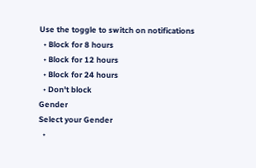Use the toggle to switch on notifications
  • Block for 8 hours
  • Block for 12 hours
  • Block for 24 hours
  • Don't block
Gender
Select your Gender
  •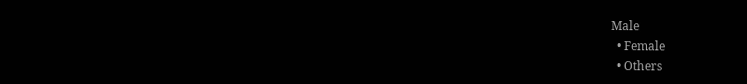Male
  • Female
  • Others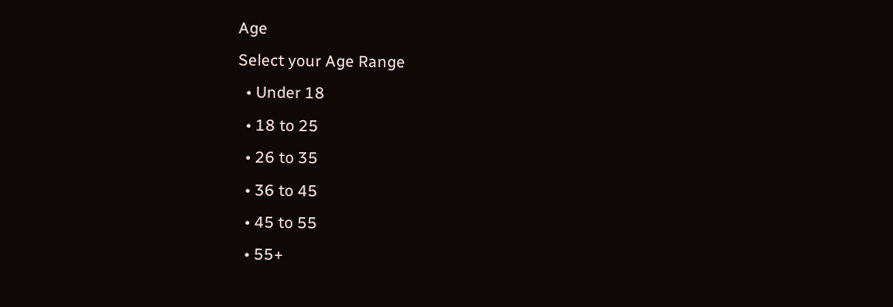Age
Select your Age Range
  • Under 18
  • 18 to 25
  • 26 to 35
  • 36 to 45
  • 45 to 55
  • 55+